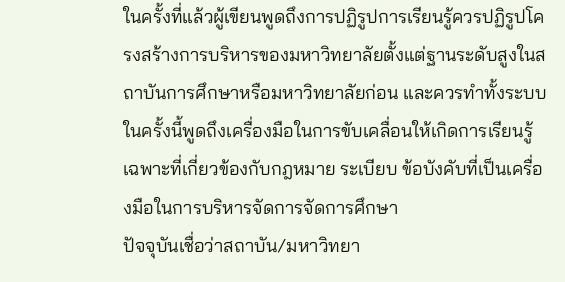ในครั้งที่แล้วผู้เขียนพูดถึงการปฏิรูปการเรียนรู้ควรปฏิรูปโครงสร้างการบริหารของมหาวิทยาลัยตั้งแต่ฐานระดับสูงในสถาบันการศึกษาหรือมหาวิทยาลัยก่อน และควรทำทั้งระบบ ในครั้งนี้พูดถึงเครื่องมือในการขับเคลื่อนให้เกิดการเรียนรู้ เฉพาะที่เกี่ยวข้องกับกฎหมาย ระเบียบ ข้อบังคับที่เป็นเครื่องมือในการบริหารจัดการจัดการศึกษา
ปัจจุบันเชื่อว่าสถาบัน/มหาวิทยา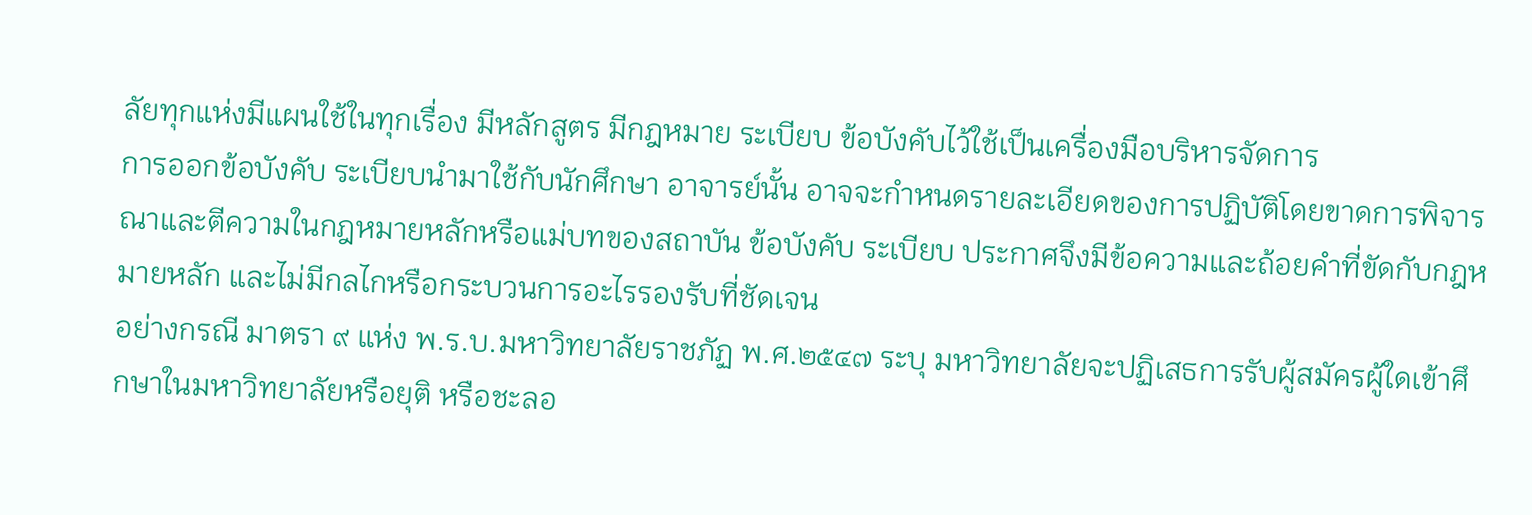ลัยทุกแห่งมีแผนใช้ในทุกเรื่อง มีหลักสูตร มีกฎหมาย ระเบียบ ข้อบังคับไว้ใช้เป็นเครื่องมือบริหารจัดการ
การออกข้อบังคับ ระเบียบนำมาใช้กับนักศึกษา อาจารย์นั้น อาจจะกำหนดรายละเอียดของการปฏิบัติโดยขาดการพิจารณาและตีความในกฎหมายหลักหรือแม่บทของสถาบัน ข้อบังคับ ระเบียบ ประกาศจึงมีข้อความและถ้อยคำที่ขัดกับกฎหมายหลัก และไม่มีกลไกหรือกระบวนการอะไรรองรับที่ชัดเจน
อย่างกรณี มาตรา ๙ แห่ง พ.ร.บ.มหาวิทยาลัยราชภัฏ พ.ศ.๒๕๔๗ ระบุ มหาวิทยาลัยจะปฏิเสธการรับผู้สมัครผู้ใดเข้าศึกษาในมหาวิทยาลัยหรือยุติ หรือชะลอ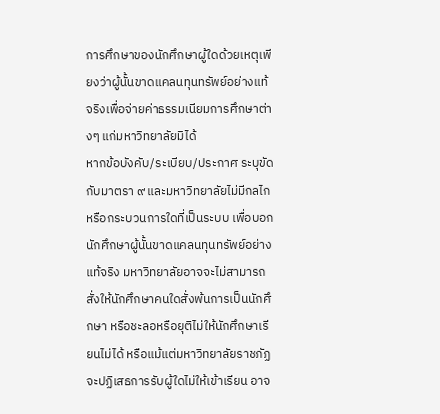การศึกษาของนักศึกษาผู้ใดด้วยเหตุเพียงว่าผู้นั้นขาดแคลนทุนทรัพย์อย่างแท้จริงเพื่อจ่ายค่าธรรมเนียมการศึกษาต่างๆ แก่มหาวิทยาลัยมิได้
หากข้อบังคับ/ระเบียบ/ประกาศ ระบุขัดกับมาตรา ๙ และมหาวิทยาลัยไม่มีกลไกหรือกระบวนการใดที่เป็นระบบ เพื่อบอกนักศึกษาผู้นั้นขาดแคลนทุนทรัพย์อย่างแท้จริง มหาวิทยาลัยอาจจะไม่สามารถสั่งให้นักศึกษาคนใดสั่งพ้นการเป็นนักศึกษา หรือชะลอหรือยุติไม่ให้นักศึกษาเรียนไม่ได้ หรือแม้แต่มหาวิทยาลัยราชภัฏจะปฏิเสธการรับผู้ใดไม่ให้เข้าเรียน อาจ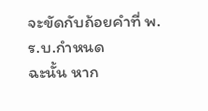จะขัดกับถ้อยคำที่ พ.ร.บ.กำหนด
ฉะนั้น หาก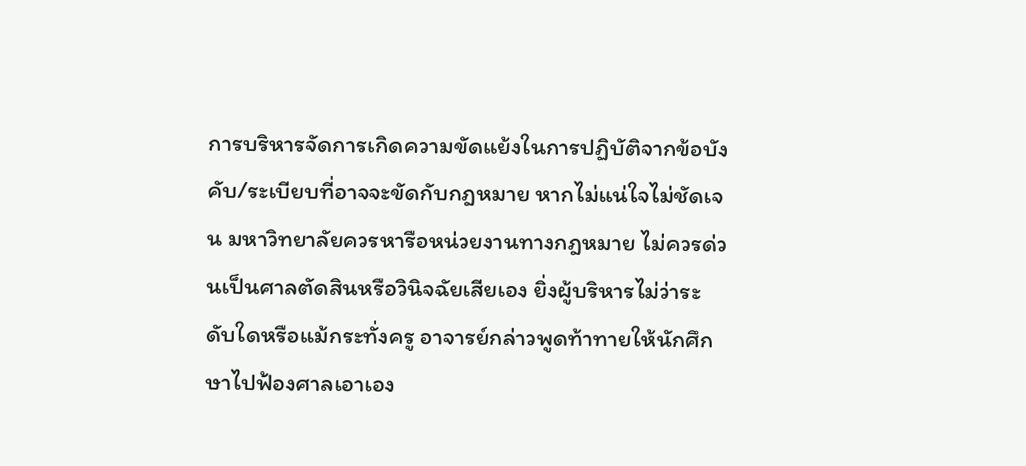การบริหารจัดการเกิดความขัดแย้งในการปฏิบัติจากข้อบังคับ/ระเบียบที่อาจจะขัดกับกฎหมาย หากไม่แน่ใจไม่ชัดเจน มหาวิทยาลัยควรหารือหน่วยงานทางกฎหมาย ไม่ควรด่วนเป็นศาลตัดสินหรือวินิจฉัยเสียเอง ยิ่งผู้บริหารไม่ว่าระดับใดหรือแม้กระทั่งครู อาจารย์กล่าวพูดท้าทายให้นักศึกษาไปฟ้องศาลเอาเอง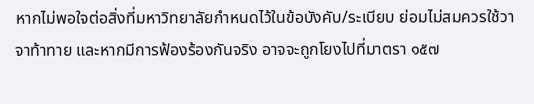หากไม่พอใจต่อสิ่งที่มหาวิทยาลัยกำหนดไว้ในข้อบังคับ/ระเบียบ ย่อมไม่สมควรใช้วาจาท้าทาย และหากมีการฟ้องร้องกันจริง อาจจะถูกโยงไปที่มาตรา ๑๕๗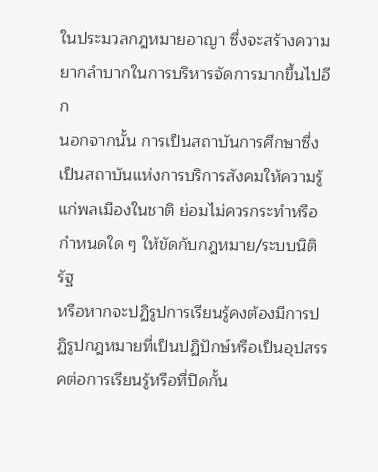ในประมวลกฎหมายอาญา ซึ่งจะสร้างความยากลำบากในการบริหารจัดการมากขึ้นไปอีก
นอกจากนั้น การเป็นสถาบันการศึกษาซึ่งเป็นสถาบันแห่งการบริการสังคมให้ความรู้แก่พลเมืองในชาติ ย่อมไม่ควรกระทำหรือกำหนดใด ๆ ให้ขัดกับกฎหมาย/ระบบนิติรัฐ
หรือหากจะปฏิรูปการเรียนรู้คงต้องมีการปฏิรูปกฎหมายที่เป็นปฏิปักษ์หรือเป็นอุปสรรคต่อการเรียนรู้หรือที่ปิดกั้น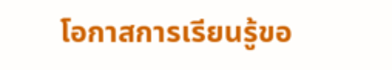โอกาสการเรียนรู้ขอ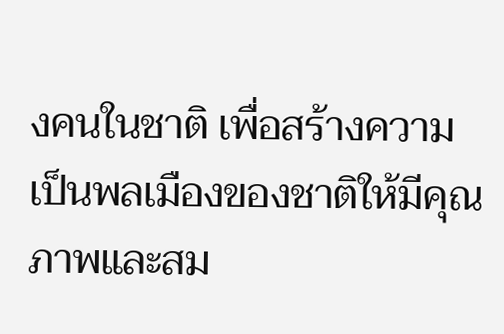งคนในชาติ เพื่อสร้างความเป็นพลเมืองของชาติให้มีคุณภาพและสม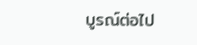บูรณ์ต่อไป